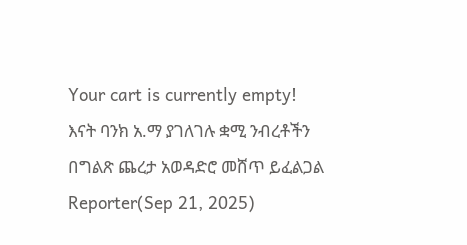Your cart is currently empty!
እናት ባንክ አ.ማ ያገለገሉ ቋሚ ንብረቶችን በግልጽ ጨረታ አወዳድሮ መሸጥ ይፈልጋል
Reporter(Sep 21, 2025)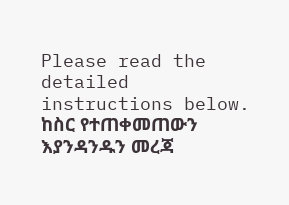Please read the detailed instructions below. ከስር የተጠቀመጠውን እያንዳንዱን መረጃ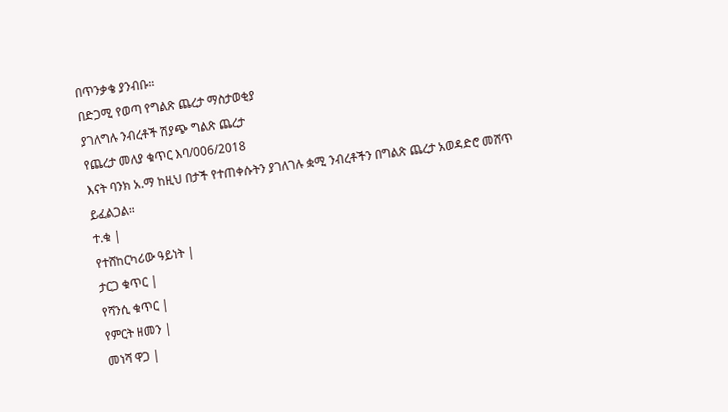በጥንቃቄ ያንብቡ።
በድጋሚ የወጣ የግልጽ ጨረታ ማስታወቂያ
ያገለግሉ ንብረቶች ሽያጭ ግልጽ ጨረታ
የጨረታ መለያ ቁጥር እባ/006/2018
እናት ባንክ አ.ማ ከዚህ በታች የተጠቀሱትን ያገለገሉ ቋሚ ንብረቶችን በግልጽ ጨረታ አወዳድሮ መሸጥ ይፈልጋል።
ተ.ቁ |
የተሸከርካሪው ዓይነት |
ታርጋ ቁጥር |
የሻንሲ ቁጥር |
የምርት ዘመን |
መነሻ ዋጋ |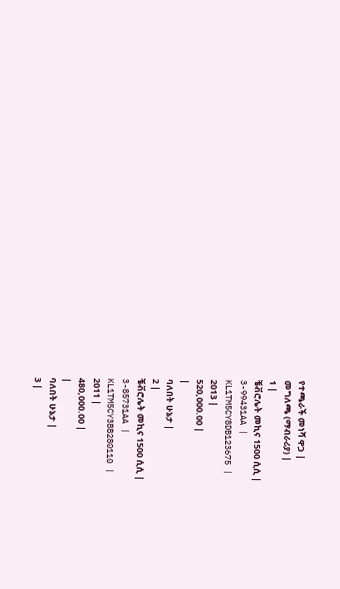የተጫራች መነሻ ዋጋ |
መግለጫ (ማብራሪያ) |
1 |
ቼቭሮሌት መኪና 1500 ሲሲ |
3-99431AA |
KL1TM5CY8DB123675 |
2013 |
520,000.00 |
|
ባለበት ሁኔታ |
2 |
ቼቭሮሌት መኪና 1500 ሲሲ |
3-85731AA |
KL1TM5CY3BB280110 |
2011 |
480,000.00 |
|
ባለበት ሁኔታ |
3 |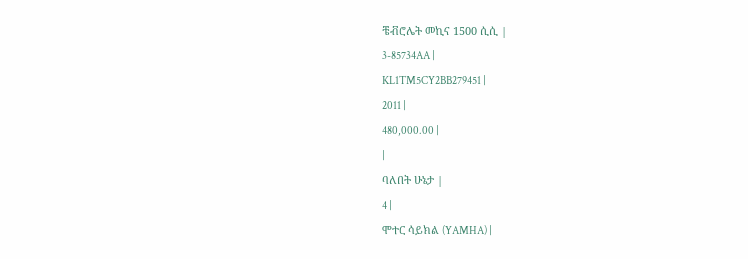ቼቭሮሌት መኪና 1500 ሲሲ |
3-85734AA |
KL1TM5CY2BB279451 |
2011 |
480,000.00 |
|
ባለበት ሁኔታ |
4 |
ሞተር ሳይክል (YAMHA) |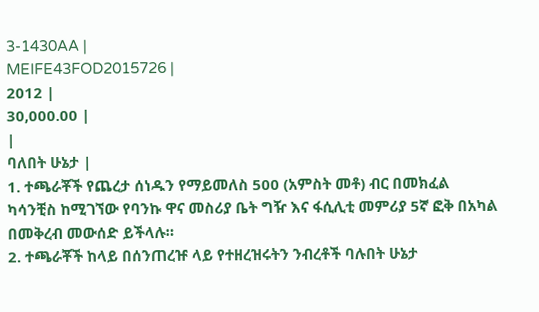3-1430AA |
MEIFE43FOD2015726 |
2012 |
30,000.00 |
|
ባለበት ሁኔታ |
1. ተጫራቾች የጨረታ ሰነዱን የማይመለስ 500 (አምስት መቶ) ብር በመክፈል ካሳንቺስ ከሚገኘው የባንኩ ዋና መስሪያ ቤት ግዥ እና ፋሲሊቲ መምሪያ 5ኛ ፎቅ በአካል በመቅረብ መውሰድ ይችላሉ።
2. ተጫራቾች ከላይ በሰንጠረዡ ላይ የተዘረዝሩትን ንብረቶች ባሉበት ሁኔታ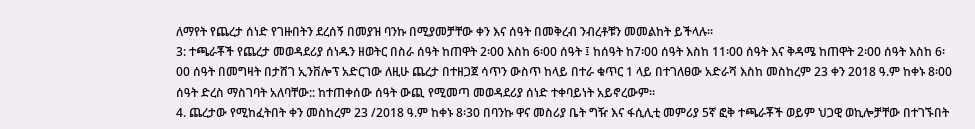ለማየት የጨረታ ሰነድ የገዙበትን ደረሰኝ በመያዝ ባንኩ በሚያመቻቸው ቀን እና ሰዓት በመቅረብ ንብረቶቹን መመልከት ይችላሉ።
3: ተጫራቾች የጨረታ መወዳደሪያ ሰነዱን ዘወትር በስራ ሰዓት ከጠዋት 2፡00 እስከ 6፡00 ሰዓት ፤ ከሰዓት ከ7፡00 ሰዓት እስከ 11፡00 ሰዓት እና ቅዳሜ ከጠዋት 2፡00 ሰዓት እስከ 6፡00 ሰዓት በመግዛት በታሸገ ኢንቨሎፕ አድርገው ለዚሁ ጨረታ በተዘጋጀ ሳጥን ውስጥ ከላይ በተራ ቁጥር 1 ላይ በተገለፀው አድራሻ እስከ መስከረም 23 ቀን 2018 ዓ.ም ከቀኑ 8፡00 ሰዓት ድረስ ማስገባት አለባቸው:: ከተጠቀሰው ሰዓት ውጪ የሚመጣ መወዳደሪያ ሰነድ ተቀባይነት አይኖረውም።
4. ጨረታው የሚከፈትበት ቀን መስከረም 23 /2018 ዓ.ም ከቀኑ 8፡30 በባንኩ ዋና መስሪያ ቤት ግዥ እና ፋሲሊቲ መምሪያ 5ኛ ፎቅ ተጫራቾች ወይም ህጋዊ ወኪሎቻቸው በተገኙበት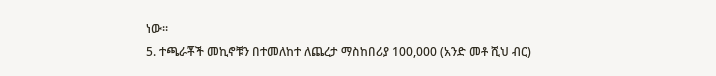ነው።
5. ተጫራቾች መኪኖቹን በተመለከተ ለጨረታ ማስከበሪያ 100,000 (አንድ መቶ ሺህ ብር)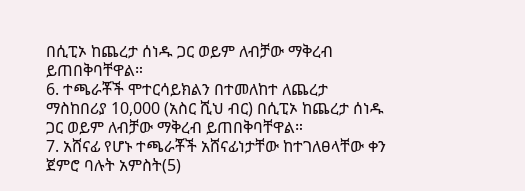በሲፒኦ ከጨረታ ሰነዱ ጋር ወይም ለብቻው ማቅረብ ይጠበቅባቸዋል።
6. ተጫራቾች ሞተርሳይክልን በተመለከተ ለጨረታ ማስከበሪያ 10,000 (አስር ሺህ ብር) በሲፒኦ ከጨረታ ሰነዱ ጋር ወይም ለብቻው ማቅረብ ይጠበቅባቸዋል።
7. አሸናፊ የሆኑ ተጫራቾች አሸናፊነታቸው ከተገለፀላቸው ቀን ጀምሮ ባሉት አምስት(5)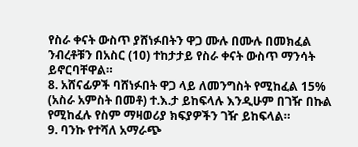የስራ ቀናት ውስጥ ያሸነፉበትን ዋጋ ሙሉ በሙሉ በመክፈል ንብረቶቹን በአስር (10) ተከታታይ የስራ ቀናት ውስጥ ማንሳት ይኖርባቸዋል።
8. አሸናፊዎች ባሸነፉበት ዋጋ ላይ ለመንግስት የሚከፈል 15% (አስራ አምስት በመቶ) ተ.እ.ታ ይከፍላሉ እንዲሁም በገዥ በኩል የሚከፈሉ የስም ማዛወሪያ ክፍያዎችን ገዥ ይከፍላል።
9. ባንኩ የተሻለ አማራጭ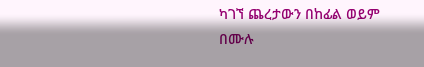ካገኘ ጨረታውን በከፊል ወይም በሙሉ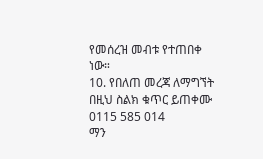የመሰረዝ መብቱ የተጠበቀ ነው።
10. የበለጠ መረጃ ለማግኘት በዚህ ስልክ ቁጥር ይጠቀሙ 0115 585 014
ማን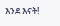እንደ እናት!